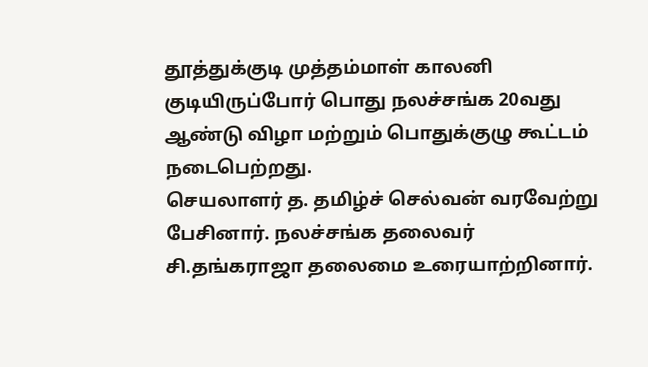தூத்துக்குடி முத்தம்மாள் காலனி குடியிருப்போர் பொது நலச்சங்க 20வது ஆண்டு விழா மற்றும் பொதுக்குழு கூட்டம் நடைபெற்றது.
செயலாளர் த. தமிழ்ச் செல்வன் வரவேற்று பேசினார். நலச்சங்க தலைவர் சி.தங்கராஜா தலைமை உரையாற்றினார்.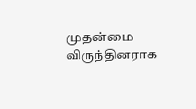முதன்மை விருந்தினராக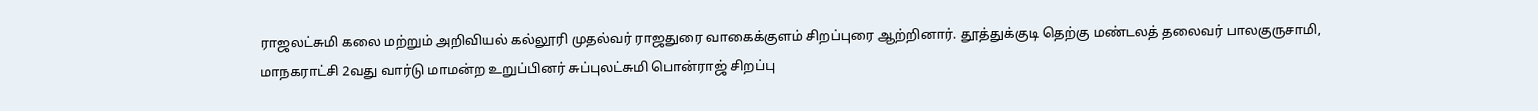ராஜலட்சுமி கலை மற்றும் அறிவியல் கல்லூரி முதல்வர் ராஜதுரை வாகைக்குளம் சிறப்புரை ஆற்றினார். தூத்துக்குடி தெற்கு மண்டலத் தலைவர் பாலகுருசாமி, மாநகராட்சி 2வது வார்டு மாமன்ற உறுப்பினர் சுப்புலட்சுமி பொன்ராஜ் சிறப்பு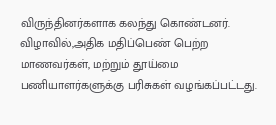விருந்தினர்களாக கலந்து கொண்டனர்.
விழாவில்,அதிக மதிப்பெண் பெற்ற மாணவர்கள், மற்றும் தூய்மை பணியாளர்களுக்கு பரிசுகள் வழங்கப்பட்டது.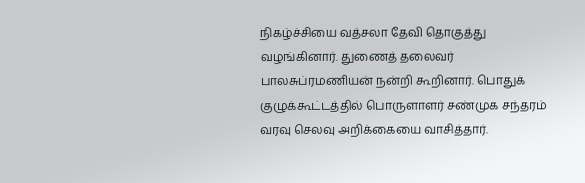நிகழ்ச்சியை வத்சலா தேவி தொகுத்து வழங்கினார். துணைத் தலைவர் பாலசுப்ரமணியன் நன்றி கூறினார். பொதுக் குழுக்கூட்டத்தில் பொருளாளர் சண்முக சந்தரம் வரவு செலவு அறிக்கையை வாசித்தார்.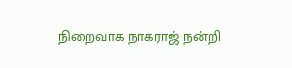நிறைவாக நாகராஜ் நன்றி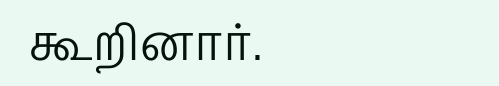கூறினார்.